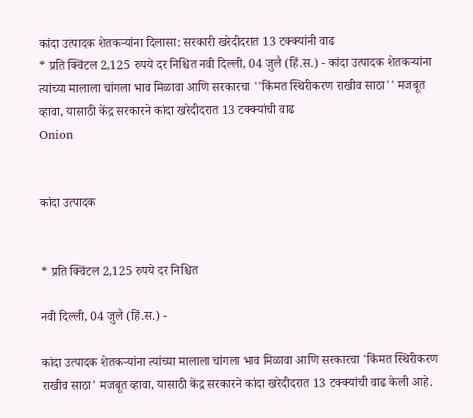कांदा उत्पादक शेतकऱ्यांना दिलासा: सरकारी खरेदीदरात 13 टक्क्यांनी वाढ
* प्रति क्विंटल 2,125 रुपये दर निश्चित नवी दिल्ली, 04 जुलै (हिं.स.) - कांदा उत्पादक शेतकऱ्यांना त्यांच्या मालाला चांगला भाव मिळावा आणि सरकारचा ''किंमत स्थिरीकरण राखीव साठा'' मजबूत व्हावा, यासाठी केंद्र सरकारने कांदा खरेदीदरात 13 टक्क्यांची वाढ
Onion


कांदा उत्पादक


* प्रति क्विंटल 2,125 रुपये दर निश्चित

नवी दिल्ली, 04 जुलै (हिं.स.) -

कांदा उत्पादक शेतकऱ्यांना त्यांच्या मालाला चांगला भाव मिळावा आणि सरकारचा 'किंमत स्थिरीकरण राखीव साठा' मजबूत व्हावा, यासाठी केंद्र सरकारने कांदा खरेदीदरात 13 टक्क्यांची वाढ केली आहे.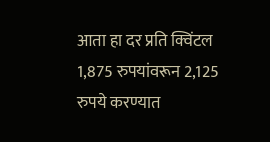आता हा दर प्रति क्विंटल 1,875 रुपयांवरून 2,125 रुपये करण्यात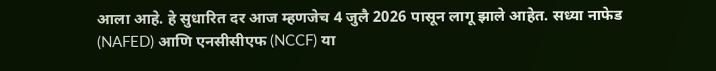आला आहे. हे सुधारित दर आज म्हणजेच 4 जुलै 2026 पासून लागू झाले आहेत. सध्या नाफेड (NAFED) आणि एनसीसीएफ (NCCF) या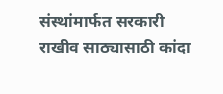संस्थांमार्फत सरकारी राखीव साठ्यासाठी कांदा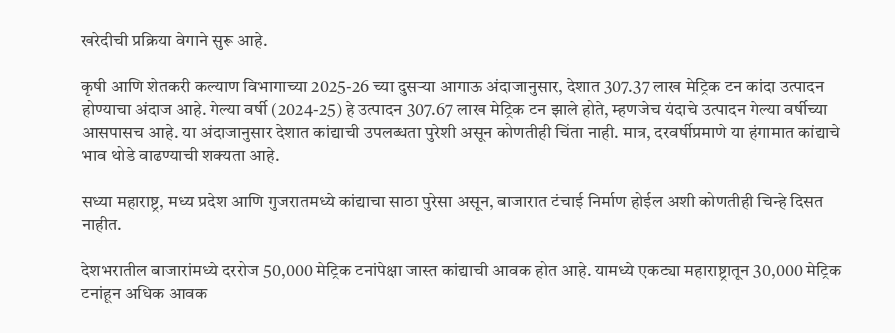खरेदीची प्रक्रिया वेगाने सुरू आहे.

कृषी आणि शेतकरी कल्याण विभागाच्या 2025-26 च्या दुसऱ्या आगाऊ अंदाजानुसार, देशात 307.37 लाख मेट्रिक टन कांदा उत्पादन होण्याचा अंदाज आहे. गेल्या वर्षी (2024-25) हे उत्पादन 307.67 लाख मेट्रिक टन झाले होते, म्हणजेच यंदाचे उत्पादन गेल्या वर्षीच्या आसपासच आहे. या अंदाजानुसार देशात कांद्याची उपलब्धता पुरेशी असून कोणतीही चिंता नाही. मात्र, दरवर्षीप्रमाणे या हंगामात कांद्याचे भाव थोडे वाढण्याची शक्यता आहे.

सध्या महाराष्ट्र, मध्य प्रदेश आणि गुजरातमध्ये कांद्याचा साठा पुरेसा असून, बाजारात टंचाई निर्माण होईल अशी कोणतीही चिन्हे दिसत नाहीत.

देशभरातील बाजारांमध्ये दररोज 50,000 मेट्रिक टनांपेक्षा जास्त कांद्याची आवक होत आहे. यामध्ये एकट्या महाराष्ट्रातून 30,000 मेट्रिक टनांहून अधिक आवक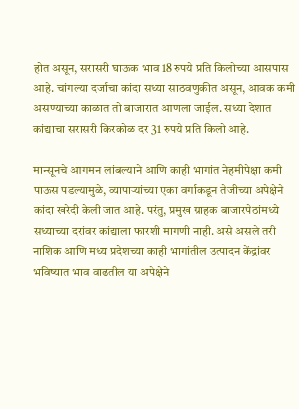होत असून, सरासरी घाऊक भाव 18 रुपये प्रति किलोच्या आसपास आहे. चांगल्या दर्जाचा कांदा सध्या साठवणुकीत असून, आवक कमी असण्याच्या काळात तो बाजारात आणला जाईल. सध्या देशात कांद्याचा सरासरी किरकोळ दर 31 रुपये प्रति किलो आहे.

मान्सूनचे आगमन लांबल्याने आणि काही भागांत नेहमीपेक्षा कमी पाऊस पडल्यामुळे, व्यापाऱ्यांच्या एका वर्गाकडून तेजीच्या अपेक्षेने कांदा खरेदी केली जात आहे. परंतु, प्रमुख ग्राहक बाजारपेठांमध्ये सध्याच्या दरांवर कांद्याला फारशी मागणी नाही. असे असले तरी नाशिक आणि मध्य प्रदेशच्या काही भागांतील उत्पादन केंद्रांवर भविष्यात भाव वाढतील या अपेक्षेने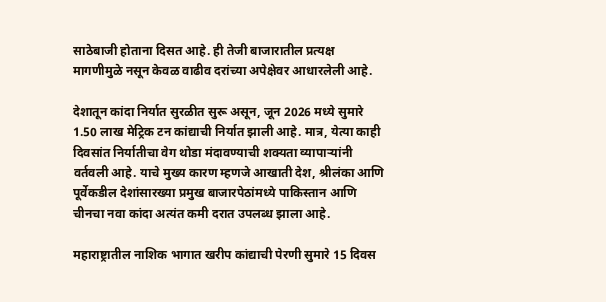साठेबाजी होताना दिसत आहे. ही तेजी बाजारातील प्रत्यक्ष मागणीमुळे नसून केवळ वाढीव दरांच्या अपेक्षेवर आधारलेली आहे.

देशातून कांदा निर्यात सुरळीत सुरू असून, जून 2026 मध्ये सुमारे 1.50 लाख मेट्रिक टन कांद्याची निर्यात झाली आहे. मात्र, येत्या काही दिवसांत निर्यातीचा वेग थोडा मंदावण्याची शक्यता व्यापाऱ्यांनी वर्तवली आहे. याचे मुख्य कारण म्हणजे आखाती देश, श्रीलंका आणि पूर्वेकडील देशांसारख्या प्रमुख बाजारपेठांमध्ये पाकिस्तान आणि चीनचा नवा कांदा अत्यंत कमी दरात उपलब्ध झाला आहे.

महाराष्ट्रातील नाशिक भागात खरीप कांद्याची पेरणी सुमारे 15 दिवस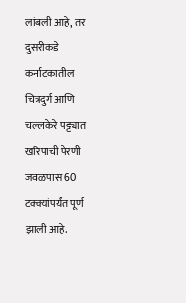लांबली आहे, तर दुसरीकडे कर्नाटकातील चित्रदुर्ग आणि चल्लकेरे पट्ट्यात खरिपाची पेरणी जवळपास 60 टक्क्यांपर्यंत पूर्ण झाली आहे.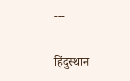---

हिंदुस्थान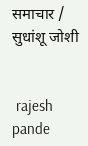समाचार / सुधांशू जोशी


 rajesh pande